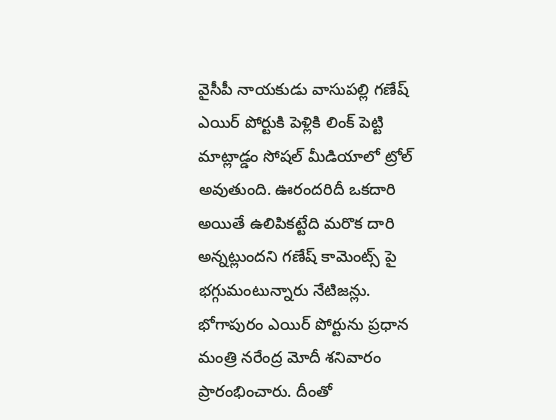వైసీపీ నాయకుడు వాసుపల్లి గణేష్ ఎయిర్ పోర్టుకి పెళ్లికి లింక్ పెట్టి మాట్లాడ్డం సోషల్ మీడియాలో ట్రోల్ అవుతుంది. ఊరందరిదీ ఒకదారి అయితే ఉలిపికట్టేది మరొక దారి అన్నట్లుందని గణేష్ కామెంట్స్ పై భగ్గుమంటున్నారు నేటిజన్లు.
భోగాపురం ఎయిర్ పోర్టును ప్రధాన మంత్రి నరేంద్ర మోదీ శనివారం ప్రారంభించారు. దీంతో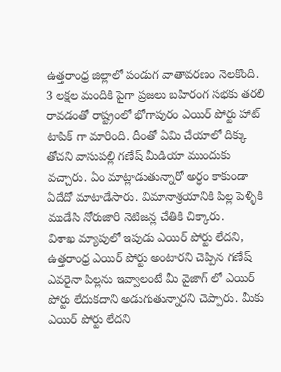ఉత్తరాంధ్ర జిల్లాలో పండుగ వాతావరణం నెలకొంది. 3 లక్షల మందికి పైగా ప్రజలు బహిరంగ సభకు తరలి రావడంతో రాష్ట్రంలో భోగాపురం ఎయిర్ పోర్టు హాట్ టాపిక్ గా మారింది. దీంతో ఏమి చేయాలో దిక్కు తోచని వాసుపల్లి గణేష్ మీడియా ముందుకు వచ్చారు. ఏం మాట్లాడుతున్నారో అర్ధం కాకుండా ఏదేదో మాటాడేసారు. విమానాశ్రయానికి పిల్ల పెళ్ళికి ముడేసి నోరుజారి నెటిజన్ల చేతికి చిక్కారు.
విశాఖ మ్యాపులో ఇపుడు ఎయిర్ పోర్టు లేదని, ఉత్తరాంధ్ర ఎయిర్ పోర్టు అంటారని చెప్పిన గణేష్ ఎవరైనా పిల్లను ఇవ్వాలంటే మీ వైజాగ్ లో ఎయిర్ పోర్టు లేదుకదాని అడుగుతున్నారని చెప్పారు. మీకు ఎయిర్ పోర్టు లేదని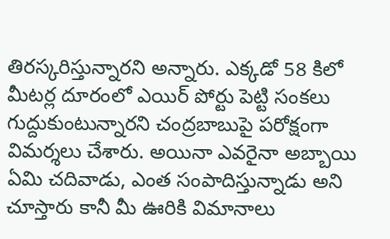తిరస్కరిస్తున్నారని అన్నారు. ఎక్కడో 58 కిలో మీటర్ల దూరంలో ఎయిర్ పోర్టు పెట్టి సంకలు గుద్దుకుంటున్నారని చంద్రబాబుపై పరోక్షంగా విమర్శలు చేశారు. అయినా ఎవరైనా అబ్బాయి ఏమి చదివాడు, ఎంత సంపాదిస్తున్నాడు అని చూస్తారు కానీ మీ ఊరికి విమానాలు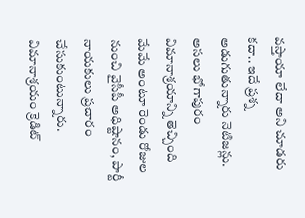వస్తాయా లేదా అని చూడరు కదా.. ఇదే ప్రశ్న అడుగుతున్నారు నెటిజన్లు.
అసలు భోగాపురం విమానాశ్రయాన్ని తెచ్చింది మేమే అంటూ రెండు రోజుల నుంచి వైసీపీ అధిష్టానం, పార్టీ నాయకులు ప్రచారం చేసుకుంటున్నారు. విమానాశ్రయం క్రెడిట్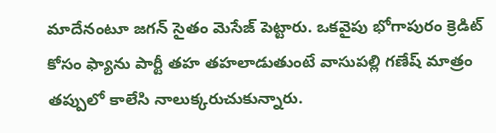మాదేనంటూ జగన్ సైతం మెసేజ్ పెట్టారు. ఒకవైపు భోగాపురం క్రెడిట్ కోసం ఫ్యాను పార్టీ తహ తహలాడుతుంటే వాసుపల్లి గణేష్ మాత్రం తప్పులో కాలేసి నాలుక్కరుచుకున్నారు.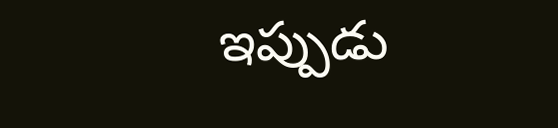ఇప్పుడు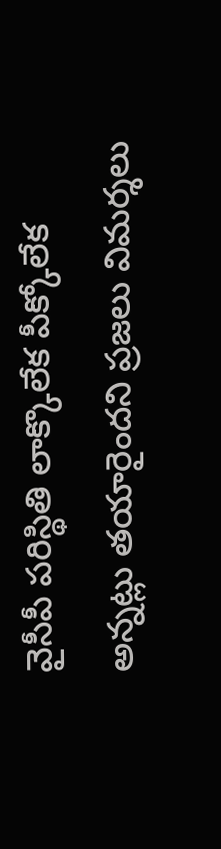వైసీపీ పరిస్థితి లాక్కొలేక పీక్కోలేక అన్నట్లు తయారైందని ప్రజలు విమర్శలు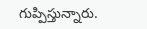గుప్పిస్తున్నారు.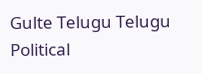Gulte Telugu Telugu Political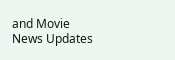and Movie News Updates